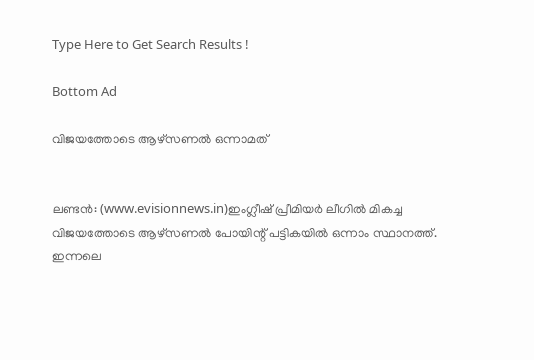Type Here to Get Search Results !

Bottom Ad

വിജയത്തോടെ ആഴ്‌സണല്‍ ഒന്നാമത്


ലണ്ടന്‍: (www.evisionnews.in)ഇംഗ്ലീഷ് പ്രീമിയര്‍ ലീഗില്‍ മികച്ച വിജയത്തോടെ ആഴ്‌സണല്‍ പോയിന്റ് പട്ടികയില്‍ ഒന്നാം സ്ഥാനത്ത്. ഇന്നലെ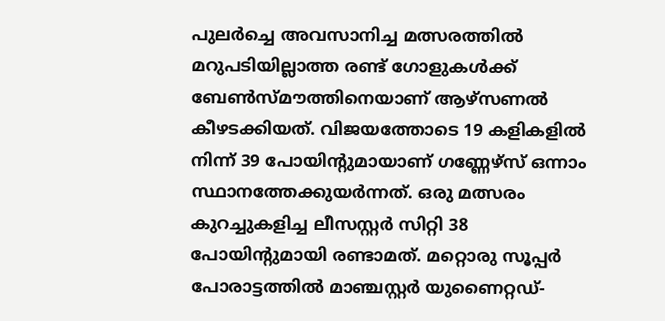പുലര്‍ച്ചെ അവസാനിച്ച മത്സരത്തില്‍ മറുപടിയില്ലാത്ത രണ്ട് ഗോളുകള്‍ക്ക് ബേണ്‍സ്മൗത്തിനെയാണ് ആഴ്‌സണല്‍ കീഴടക്കിയത്. വിജയത്തോടെ 19 കളികളില്‍ നിന്ന് 39 പോയിന്റുമായാണ് ഗണ്ണേഴ്‌സ് ഒന്നാം സ്ഥാനത്തേക്കുയര്‍ന്നത്. ഒരു മത്സരം കുറച്ചുകളിച്ച ലീസസ്റ്റര്‍ സിറ്റി 38 പോയിന്റുമായി രണ്ടാമത്. മറ്റൊരു സൂപ്പര്‍ പോരാട്ടത്തില്‍ മാഞ്ചസ്റ്റര്‍ യുണൈറ്റഡ്-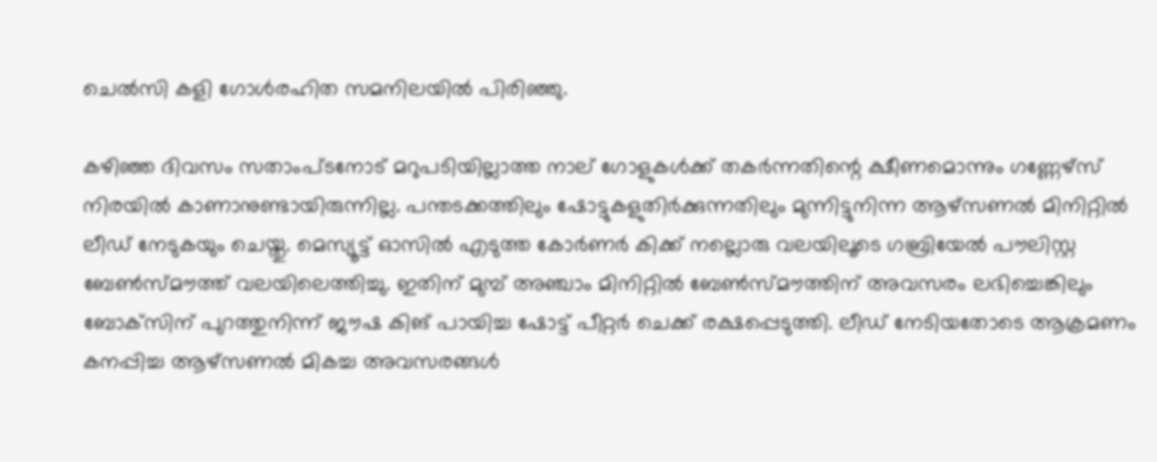ചെല്‍സി കളി ഗോള്‍രഹിത സമനിലയില്‍ പിരിഞ്ഞു.

കഴിഞ്ഞ ദിവസം സതാംപ്ടനോട് മറുപടിയില്ലാത്ത നാല് ഗോളുകള്‍ക്ക് തകര്‍ന്നതിന്റെ ക്ഷീണമൊന്നും ഗണ്ണേഴ്‌സ് നിരയില്‍ കാണാനുണ്ടായിരുന്നില്ല. പന്തടക്കത്തിലും ഷോട്ടുകളുതിര്‍ക്കുന്നതിലും മുന്നിട്ടുനിന്ന ആഴ്‌സണല്‍ മിനിറ്റില്‍ ലീഡ് നേടുകയും ചെയ്തു. മെസ്യൂട്ട് ഓസില്‍ എടുത്ത കോര്‍ണര്‍ കിക്ക് നല്ലൊരു വലയിലൂടെ ഗബ്രിയേല്‍ പൗലിസ്റ്റ ബേണ്‍സ്മൗത്ത് വലയിലെത്തിച്ചു. ഇതിന് മുമ്പ് അഞ്ചാം മിനിറ്റില്‍ ബേണ്‍സ്മൗത്തിന് അവസരം ലഭിച്ചെങ്കിലും ബോക്‌സിന് പുറത്തുനിന്ന് ജൗഷ കിങ് പായിച്ച ഷോട്ട് പീറ്റര്‍ ചെക്ക് രക്ഷപ്പെടുത്തി. ലീഡ് നേടിയതോടെ ആക്രമണം കനപ്പിച്ച ആഴ്‌സണല്‍ മികച്ച അവസരങ്ങള്‍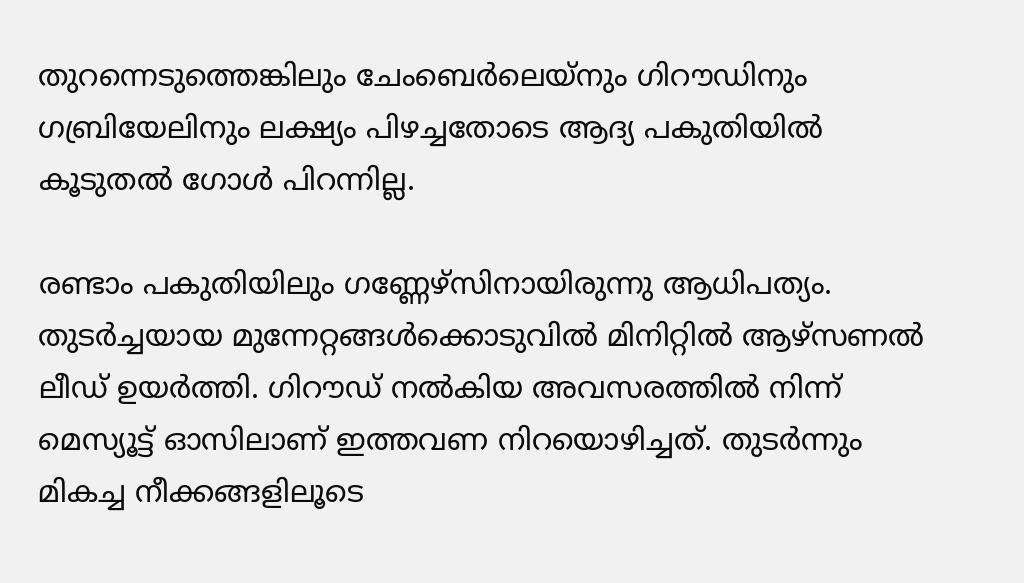തുറന്നെടുത്തെങ്കിലും ചേംബെര്‍ലെയ്‌നും ഗിറൗഡിനും ഗബ്രിയേലിനും ലക്ഷ്യം പിഴച്ചതോടെ ആദ്യ പകുതിയില്‍ കൂടുതല്‍ ഗോള്‍ പിറന്നില്ല.

രണ്ടാം പകുതിയിലും ഗണ്ണേഴ്‌സിനായിരുന്നു ആധിപത്യം. തുടര്‍ച്ചയായ മുന്നേറ്റങ്ങള്‍ക്കൊടുവില്‍ മിനിറ്റില്‍ ആഴ്‌സണല്‍ ലീഡ് ഉയര്‍ത്തി. ഗിറൗഡ് നല്‍കിയ അവസരത്തില്‍ നിന്ന് മെസ്യൂട്ട് ഓസിലാണ് ഇത്തവണ നിറയൊഴിച്ചത്. തുടര്‍ന്നും മികച്ച നീക്കങ്ങളിലൂടെ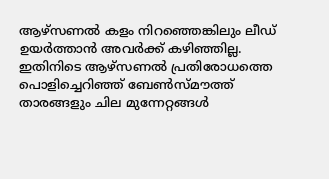ആഴ്‌സണല്‍ കളം നിറഞ്ഞെങ്കിലും ലീഡ് ഉയര്‍ത്താന്‍ അവര്‍ക്ക് കഴിഞ്ഞില്ല. ഇതിനിടെ ആഴ്‌സണല്‍ പ്രതിരോധത്തെ പൊളിച്ചെറിഞ്ഞ് ബേണ്‍സ്മൗത്ത് താരങ്ങളും ചില മുന്നേറ്റങ്ങള്‍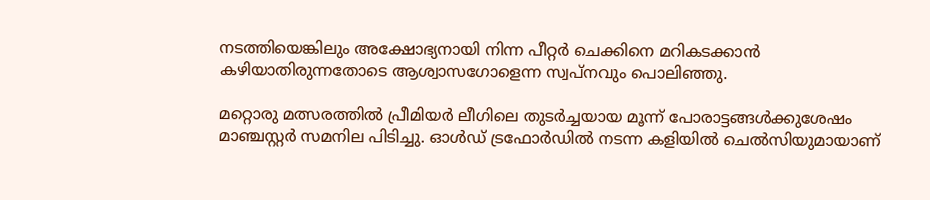നടത്തിയെങ്കിലും അക്ഷോഭ്യനായി നിന്ന പീറ്റര്‍ ചെക്കിനെ മറികടക്കാന്‍ കഴിയാതിരുന്നതോടെ ആശ്വാസഗോളെന്ന സ്വപ്‌നവും പൊലിഞ്ഞു.

മറ്റൊരു മത്സരത്തില്‍ പ്രീമിയര്‍ ലീഗിലെ തുടര്‍ച്ചയായ മൂന്ന് പോരാട്ടങ്ങള്‍ക്കുശേഷം മാഞ്ചസ്റ്റര്‍ സമനില പിടിച്ചു. ഓള്‍ഡ് ട്രഫോര്‍ഡില്‍ നടന്ന കളിയില്‍ ചെല്‍സിയുമായാണ്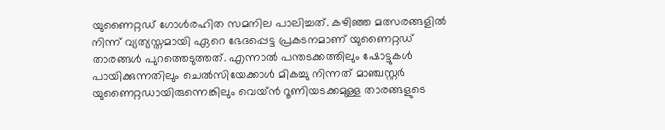യുണൈറ്റഡ് ഗോള്‍രഹിത സമനില പാലിച്ചത്. കഴിഞ്ഞ മത്സരങ്ങളില്‍ നിന്ന് വ്യത്യസ്തമായി ഏറെ ഭേദപ്പെട്ട പ്രകടനമാണ് യുണൈറ്റഡ് താരങ്ങള്‍ പുറത്തെടുത്തത്. എന്നാല്‍ പന്തടക്കത്തിലും ഷോട്ടുകള്‍ പായിക്കുന്നതിലും ചെല്‍സിയേക്കാള്‍ മികച്ചു നിന്നത് മാഞ്ചസ്റ്റര്‍ യുണൈറ്റഡായിരുന്നെങ്കിലും വെയ്ന്‍ റൂണിയടക്കമുള്ള താരങ്ങളുടെ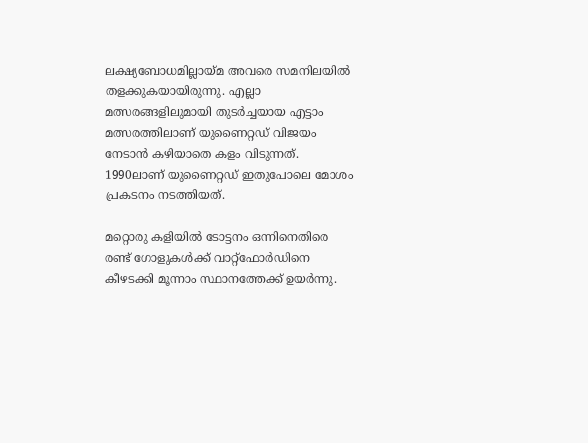ലക്ഷ്യബോധമില്ലായ്മ അവരെ സമനിലയില്‍ തളക്കുകയായിരുന്നു. എല്ലാ മത്സരങ്ങളിലുമായി തുടര്‍ച്ചയായ എട്ടാം മത്സരത്തിലാണ് യുണൈറ്റഡ് വിജയം നേടാന്‍ കഴിയാതെ കളം വിടുന്നത്. 1990ലാണ് യുണൈറ്റഡ് ഇതുപോലെ മോശം പ്രകടനം നടത്തിയത്.

മറ്റൊരു കളിയില്‍ ടോട്ടനം ഒന്നിനെതിരെ രണ്ട് ഗോളുകള്‍ക്ക് വാറ്റ്‌ഫോര്‍ഡിനെ കീഴടക്കി മൂന്നാം സ്ഥാനത്തേക്ക് ഉയര്‍ന്നു.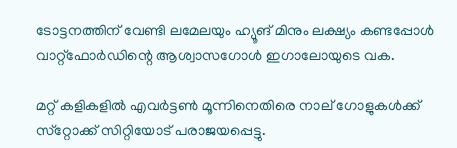ടോട്ടനത്തിന് വേണ്ടി ലമേലയും ഹ്യൂങ് മിനും ലക്ഷ്യം കണ്ടപ്പോള്‍ വാറ്റ്‌ഫോര്‍ഡിന്റെ ആശ്വാസഗോള്‍ ഇഗാലോയുടെ വക.

മറ്റ് കളികളില്‍ എവര്‍ട്ടണ്‍ മൂന്നിനെതിരെ നാല് ഗോളുകള്‍ക്ക് സ്‌റ്റോക്ക് സിറ്റിയോട് പരാജയപ്പെട്ടു.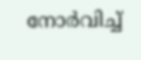നോര്‍വിച്ച്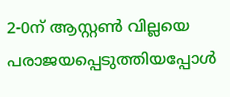2-0ന് ആസ്റ്റണ്‍ വില്ലയെ പരാജയപ്പെടുത്തിയപ്പോള്‍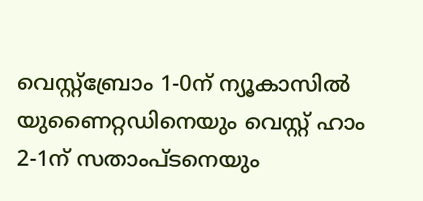വെസ്റ്റ്‌ബ്രോം 1-0ന് ന്യൂകാസില്‍ യുണൈറ്റഡിനെയും വെസ്റ്റ് ഹാം 2-1ന് സതാംപ്ടനെയും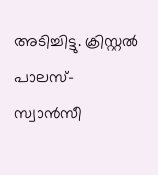അടിച്ചിട്ടു. ക്രിസ്റ്റല്‍ പാലസ്-സ്വാന്‍സീ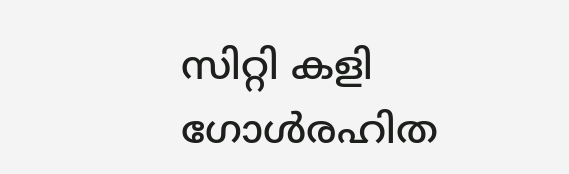സിറ്റി കളി ഗോള്‍രഹിത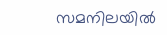സമനിലയില്‍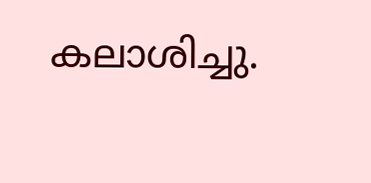കലാശിച്ചു.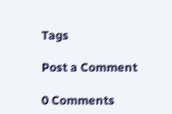Tags

Post a Comment

0 Comments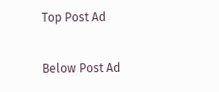Top Post Ad

Below Post Ad